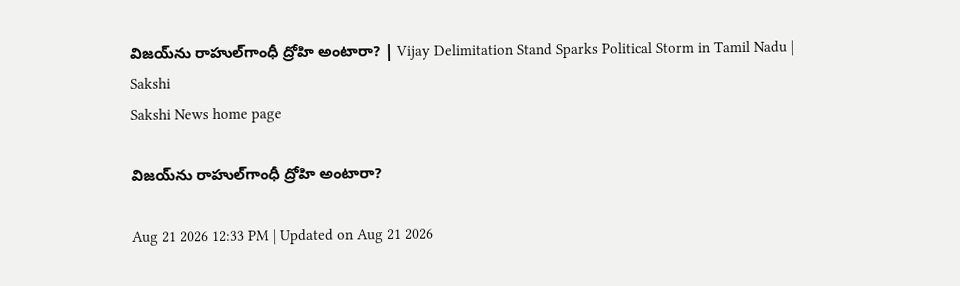విజయ్‌ను రాహుల్‌గాంధీ ద్రోహి అంటారా? | Vijay Delimitation Stand Sparks Political Storm in Tamil Nadu | Sakshi
Sakshi News home page

విజయ్‌ను రాహుల్‌గాంధీ ద్రోహి అంటారా?

Aug 21 2026 12:33 PM | Updated on Aug 21 2026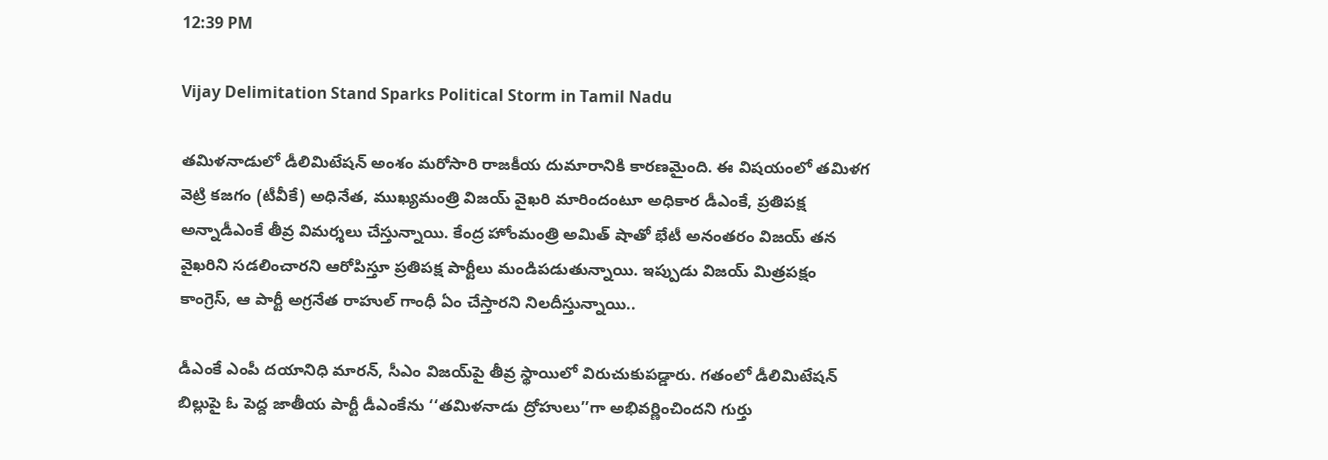12:39 PM

Vijay Delimitation Stand Sparks Political Storm in Tamil Nadu

తమిళనాడులో డీలిమిటేషన్‌ అంశం మరోసారి రాజకీయ దుమారానికి కారణమైంది. ఈ విషయంలో తమిళగ వెట్రి కజగం (టీవీకే) అధినేత, ముఖ్యమంత్రి విజయ్‌ వైఖరి మారిందంటూ అధికార డీఎంకే, ప్రతిపక్ష అన్నాడీఎంకే తీవ్ర విమర్శలు చేస్తున్నాయి. కేంద్ర హోంమంత్రి అమిత్‌ షాతో భేటీ అనంతరం విజయ్‌ తన వైఖరిని సడలించారని ఆరోపిస్తూ ప్రతిపక్ష పార్టీలు మండిపడుతున్నాయి. ఇప్పుడు విజయ్‌ మిత్రపక్షం కాంగ్రెస్‌, ఆ పార్టీ అగ్రనేత రాహుల్‌ గాంధీ ఏం చేస్తారని నిలదీస్తున్నాయి..

డీఎంకే ఎంపీ దయానిధి మారన్‌, సీఎం విజయ్‌పై తీవ్ర స్థాయిలో విరుచుకుపడ్డారు. గతంలో డీలిమిటేషన్‌ బిల్లుపై ఓ పెద్ద జాతీయ పార్టీ డీఎంకేను ‘‘తమిళనాడు ద్రోహులు’’గా అభివర్ణించిందని గుర్తు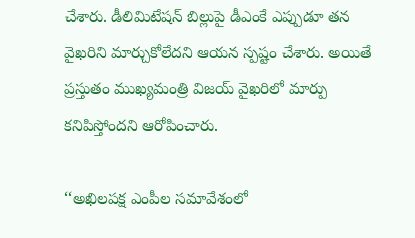చేశారు. డీలిమిటేషన్‌ బిల్లుపై డీఎంకే ఎప్పుడూ తన వైఖరిని మార్చుకోలేదని ఆయన స్పష్టం చేశారు. అయితే ప్రస్తుతం ముఖ్యమంత్రి విజయ్‌ వైఖరిలో మార్పు కనిపిస్తోందని ఆరోపించారు.

‘‘అఖిలపక్ష ఎంపీల సమావేశంలో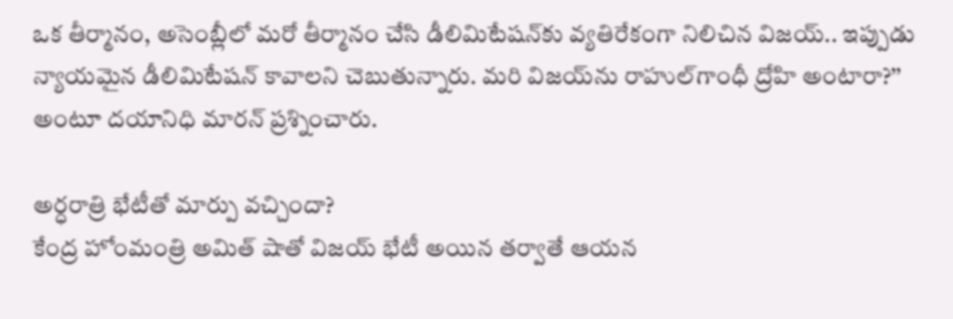ఒక తీర్మానం, అసెంబ్లీలో మరో తీర్మానం చేసి డీలిమిటేషన్‌కు వ్యతిరేకంగా నిలిచిన విజయ్‌.. ఇప్పుడు న్యాయమైన డీలిమిటేషన్‌ కావాలని చెబుతున్నారు. మరి విజయ్‌ను రాహుల్‌గాంధీ ద్రోహి అంటారా?’’ అంటూ దయానిధి మారన్‌ ప్రశ్నించారు.

అర్ధరాత్రి భేటీతో మార్పు వచ్చిందా?
కేంద్ర హోంమంత్రి అమిత్‌ షాతో విజయ్‌ భేటీ అయిన తర్వాతే ఆయన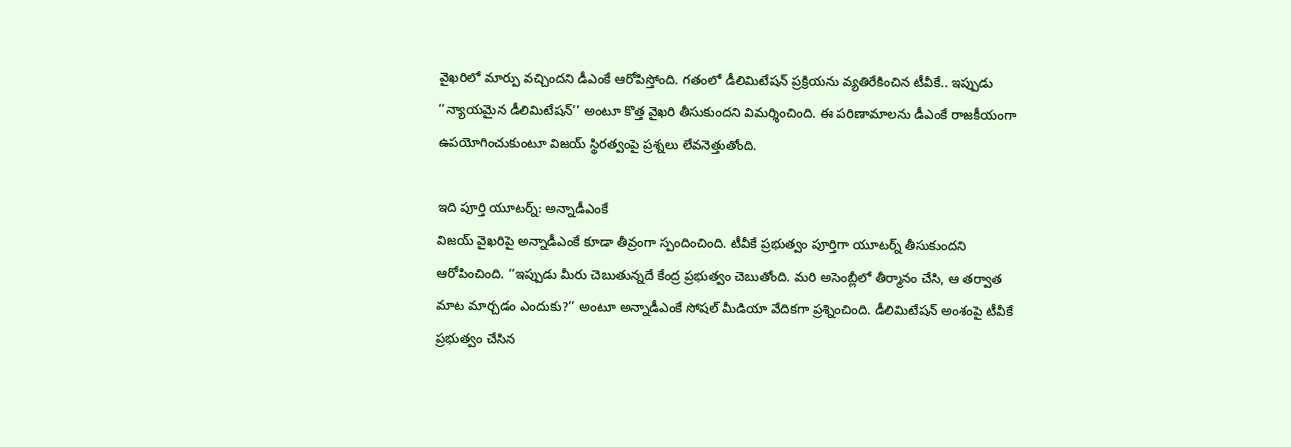వైఖరిలో మార్పు వచ్చిందని డీఎంకే ఆరోపిస్తోంది. గతంలో డీలిమిటేషన్‌ ప్రక్రియను వ్యతిరేకించిన టీవీకే.. ఇప్పుడు ‘‘న్యాయమైన డీలిమిటేషన్‌’’ అంటూ కొత్త వైఖరి తీసుకుందని విమర్శించింది. ఈ పరిణామాలను డీఎంకే రాజకీయంగా ఉపయోగించుకుంటూ విజయ్‌ స్థిరత్వంపై ప్రశ్నలు లేవనెత్తుతోంది.

ఇది పూర్తి యూటర్న్‌: అన్నాడీఎంకే
విజయ్‌ వైఖరిపై అన్నాడీఎంకే కూడా తీవ్రంగా స్పందించింది. టీవీకే ప్రభుత్వం పూర్తిగా యూటర్న్‌ తీసుకుందని ఆరోపించింది. ‘‘ఇప్పుడు మీరు చెబుతున్నదే కేంద్ర ప్రభుత్వం చెబుతోంది. మరి అసెంబ్లీలో తీర్మానం చేసి, ఆ తర్వాత మాట మార్చడం ఎందుకు?’’ అంటూ అన్నాడీఎంకే సోషల్‌ మీడియా వేదికగా ప్రశ్నించింది. డీలిమిటేషన్‌ అంశంపై టీవీకే ప్రభుత్వం చేసిన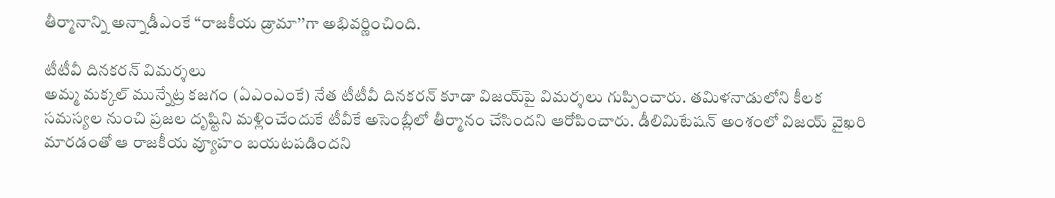తీర్మానాన్ని అన్నాడీఎంకే ‘‘రాజకీయ డ్రామా’’గా అభివర్ణించింది.

టీటీవీ దినకరన్‌ విమర్శలు
అమ్మ మక్కల్‌ మున్నేట్ర కజగం (ఏఎంఎంకే) నేత టీటీవీ దినకరన్‌ కూడా విజయ్‌పై విమర్శలు గుప్పించారు. తమిళనాడులోని కీలక సమస్యల నుంచి ప్రజల దృష్టిని మళ్లించేందుకే టీవీకే అసెంబ్లీలో తీర్మానం చేసిందని ఆరోపించారు. డీలిమిటేషన్‌ అంశంలో విజయ్‌ వైఖరి మారడంతో ఆ రాజకీయ వ్యూహం బయటపడిందని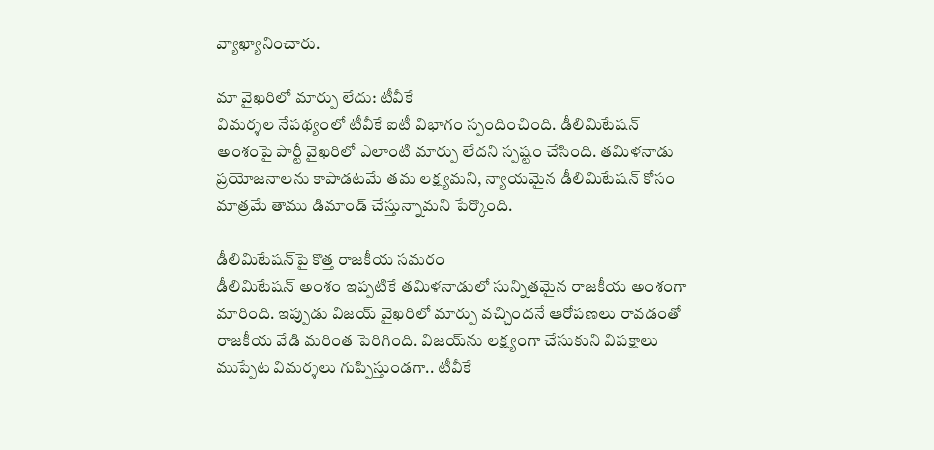వ్యాఖ్యానించారు.

మా వైఖరిలో మార్పు లేదు: టీవీకే
విమర్శల నేపథ్యంలో టీవీకే ఐటీ విభాగం స్పందించింది. డీలిమిటేషన్‌ అంశంపై పార్టీ వైఖరిలో ఎలాంటి మార్పు లేదని స్పష్టం చేసింది. తమిళనాడు ప్రయోజనాలను కాపాడటమే తమ లక్ష్యమని, న్యాయమైన డీలిమిటేషన్‌ కోసం మాత్రమే తాము డిమాండ్‌ చేస్తున్నామని పేర్కొంది.

డీలిమిటేషన్‌పై కొత్త రాజకీయ సమరం
డీలిమిటేషన్‌ అంశం ఇప్పటికే తమిళనాడులో సున్నితమైన రాజకీయ అంశంగా మారింది. ఇప్పుడు విజయ్‌ వైఖరిలో మార్పు వచ్చిందనే ఆరోపణలు రావడంతో రాజకీయ వేడి మరింత పెరిగింది. విజయ్‌ను లక్ష్యంగా చేసుకుని విపక్షాలు ముప్పేట విమర్శలు గుప్పిస్తుండగా.. టీవీకే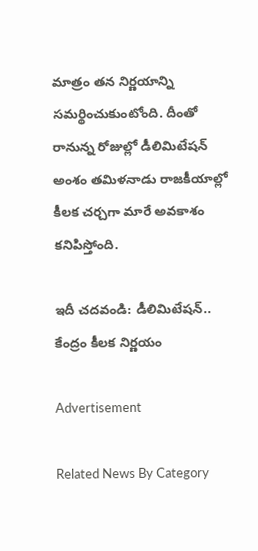మాత్రం తన నిర్ణయాన్ని సమర్థించుకుంటోంది. దీంతో రానున్న రోజుల్లో డీలిమిటేషన్‌ అంశం తమిళనాడు రాజకీయాల్లో కీలక చర్చగా మారే అవకాశం కనిపిస్తోంది.

ఇదీ చదవండి: డీలిమిటేషన్‌.. కేంద్రం కీలక నిర్ణయం

Advertisement

Related News By Category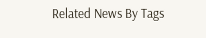Related News By Tags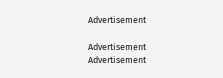Advertisement

Advertisement
Advertisement